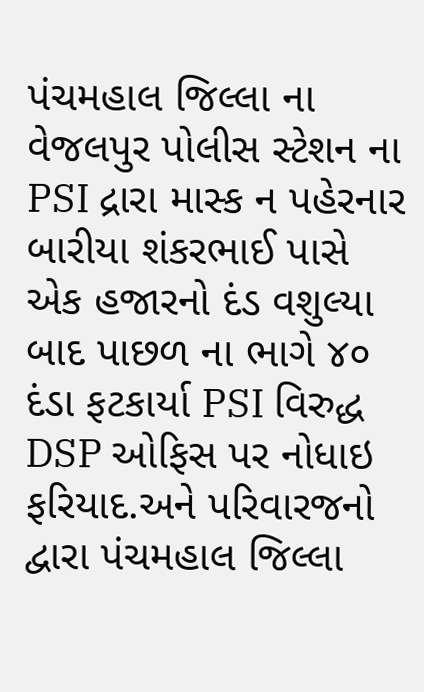પંચમહાલ જિલ્લા ના વેજલપુર પોલીસ સ્ટેશન ના PSI દ્રારા માસ્ક ન પહેરનાર બારીયા શંકરભાઈ પાસે એક હજારનો દંડ વશુલ્યા બાદ પાછળ ના ભાગે ૪૦ દંડા ફટકાર્યા PSI વિરુદ્ધ DSP ઓફિસ પર નોધાઇ ફરિયાદ.અને પરિવારજનો દ્વારા પંચમહાલ જિલ્લા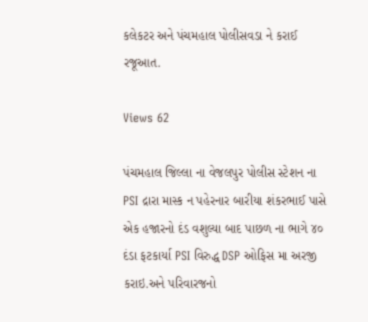કલેકટર અને પંચમહાલ પોલીસવડા ને કરાઈ રજૂઆત.

Views 62

પંચમહાલ જિલ્લા ના વેજલપુર પોલીસ સ્ટેશન ના PSI દ્રારા માસ્ક ન પહેરનાર બારીયા શંકરભાઈ પાસે એક હજારનો દંડ વશુલ્યા બાદ પાછળ ના ભાગે ૪૦ દંડા ફટકાર્યા PSI વિરુદ્ધ DSP ઓફિસ મા અરજી કરાઇ.અને પરિવારજનો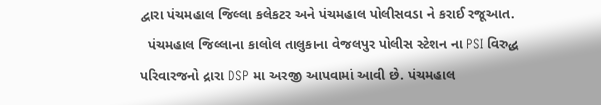દ્વારા પંચમહાલ જિલ્લા કલેકટર અને પંચમહાલ પોલીસવડા ને કરાઈ રજૂઆત.
  પંચમહાલ જિલ્લાના કાલોલ તાલુકાના વેજલપુર પોલીસ સ્ટેશન ના PSI વિરુદ્ધ પરિવારજનો દ્રારા DSP મા અરજી આપવામાં આવી છે. પંચમહાલ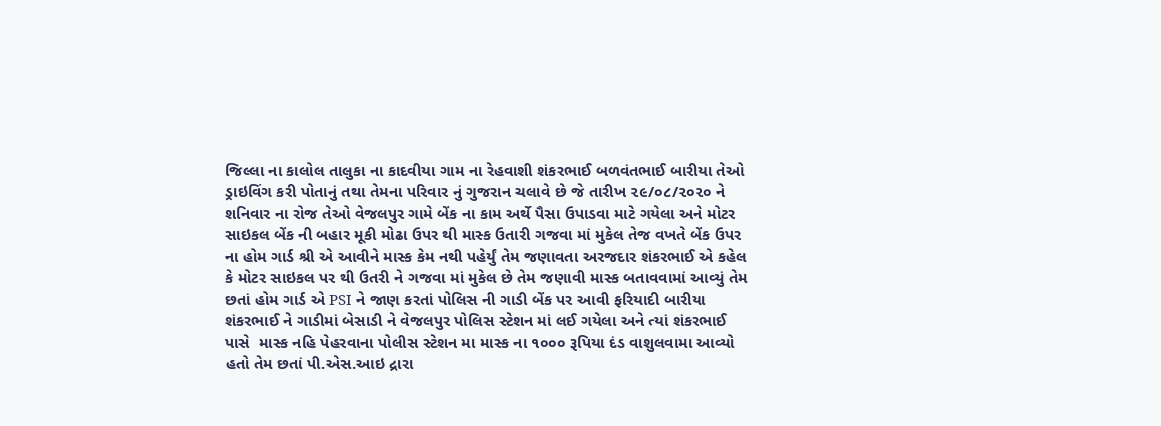જિલ્લા ના કાલોલ તાલુકા ના કાદવીયા ગામ ના રેહવાશી શંકરભાઈ બળવંતભાઈ બારીયા તેઓ ડ્રાઇવિંગ કરી પોતાનું તથા તેમના પરિવાર નું ગુજરાન ચલાવે છે જે તારીખ ૨૯/૦૮/૨૦૨૦ ને શનિવાર ના રોજ તેઓ વેજલપુર ગામે બેંક ના કામ અર્થે પૈસા ઉપાડવા માટે ગયેલા અને મોટર સાઇકલ બેંક ની બહાર મૂકી મોઢા ઉપર થી માસ્ક ઉતારી ગજવા માં મુકેલ તેજ વખતે બેંક ઉપર ના હોમ ગાર્ડ શ્રી એ આવીને માસ્ક કેમ નથી પહેર્યું તેમ જણાવતા અરજદાર શંકરભાઈ એ કહેલ કે મોટર સાઇકલ પર થી ઉતરી ને ગજવા માં મુકેલ છે તેમ જણાવી માસ્ક બતાવવામાં આવ્યું તેમ છતાં હોમ ગાર્ડ એ PSI ને જાણ કરતાં પોલિસ ની ગાડી બેંક પર આવી ફરિયાદી બારીયા શંકરભાઈ ને ગાડીમાં બેસાડી ને વેજલપુર પોલિસ સ્ટેશન માં લઈ ગયેલા અને ત્યાં શંકરભાઈ પાસે  માસ્ક નહિ પેહરવાના પોલીસ સ્ટેશન મા માસ્ક ના ૧૦૦૦ રૂપિયા દંડ વાશુલવામા આવ્યો હતો તેમ છતાં પી.એસ.આઇ દ્રારા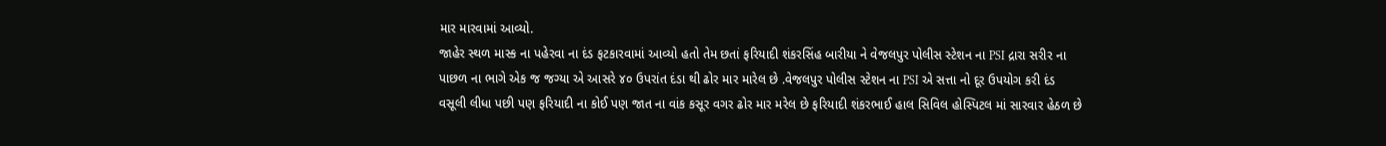માર મારવામાં આવ્યો.
જાહેર સ્થળ માસ્ક ના પહેરવા ના દંડ ફટકારવામાં આવ્યો હતો તેમ છતાં ફરિયાદી શંકરસિંહ બારીયા ને વેજલપુર પોલીસ સ્ટેશન ના PSI દ્રારા સરીર ના પાછળ ના ભાગે એક જ જગ્યા એ આસરે ૪૦ ઉપરાંત દંડા થી ઢોર માર મારેલ છે .વેજલપુર પોલીસ સ્ટેશન ના PSI એ સત્તા નો દૂર ઉપયોગ કરી દંડ વસૂલી લીધા પછી પણ ફરિયાદી ના કોઈ પણ જાત ના વાંક કસૂર વગર ઢોર માર મરેલ છે ફરિયાદી શંકરભાઈ હાલ સિવિલ હોસ્પિટલ માં સારવાર હેઠળ છે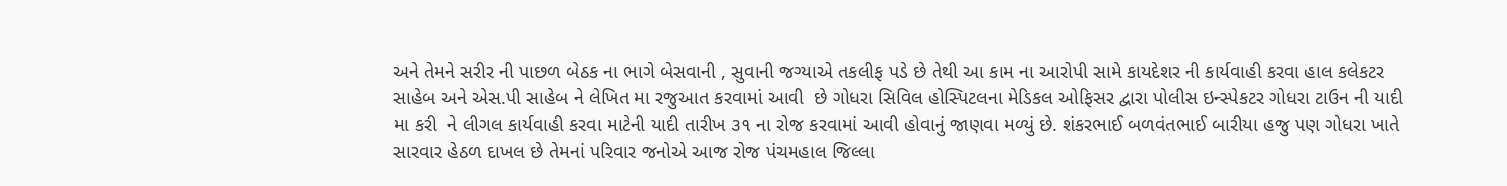અને તેમને સરીર ની પાછળ બેઠક ના ભાગે બેસવાની , સુવાની જગ્યાએ તકલીફ પડે છે તેથી આ કામ ના આરોપી સામે કાયદેશર ની કાર્યવાહી કરવા હાલ કલેકટર સાહેબ અને એસ.પી સાહેબ ને લેખિત મા રજુઆત કરવામાં આવી  છે ગોધરા સિવિલ હોસ્પિટલના મેડિકલ ઓફિસર દ્વારા પોલીસ ઇન્સ્પેકટર ગોધરા ટાઉન ની યાદી મા કરી  ને લીગલ કાર્યવાહી કરવા માટેની યાદી તારીખ ૩૧ ના રોજ કરવામાં આવી હોવાનું જાણવા મળ્યું છે. શંકરભાઈ બળવંતભાઈ બારીયા હજુ પણ ગોધરા ખાતે સારવાર હેઠળ દાખલ છે તેમનાં પરિવાર જનોએ આજ રોજ પંચમહાલ જિલ્લા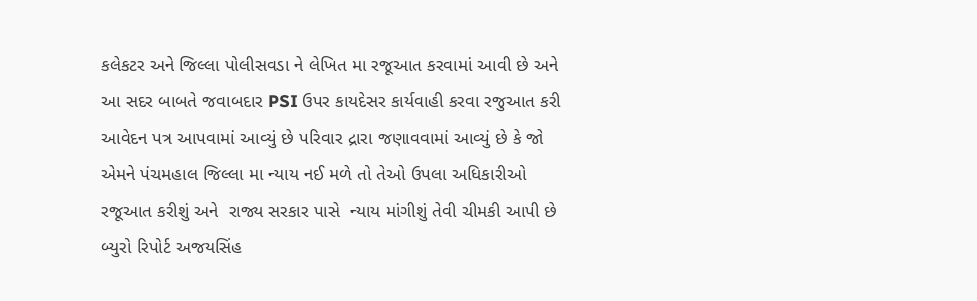કલેકટર અને જિલ્લા પોલીસવડા ને લેખિત મા રજૂઆત કરવામાં આવી છે અને આ સદર બાબતે જવાબદાર PSI ઉપર કાયદેસર કાર્યવાહી કરવા રજુઆત કરી આવેદન પત્ર આપવામાં આવ્યું છે પરિવાર દ્રારા જણાવવામાં આવ્યું છે કે જો એમને પંચમહાલ જિલ્લા મા ન્યાય નઈ મળે તો તેઓ ઉપલા અધિકારીઓ રજૂઆત કરીશું અને  રાજ્ય સરકાર પાસે  ન્યાય માંગીશું તેવી ચીમકી આપી છે
બ્યુરો રિપોર્ટ અજયસિંહ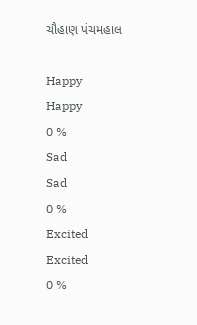ચૌહાણ પંચમહાલ

Happy
Happy
0 %
Sad
Sad
0 %
Excited
Excited
0 %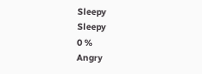Sleepy
Sleepy
0 %
Angry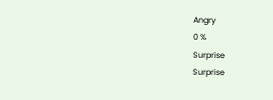Angry
0 %
Surprise
Surprise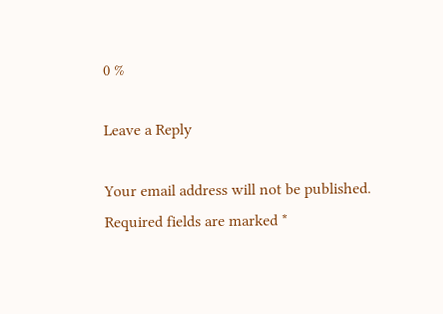0 %

Leave a Reply

Your email address will not be published. Required fields are marked *